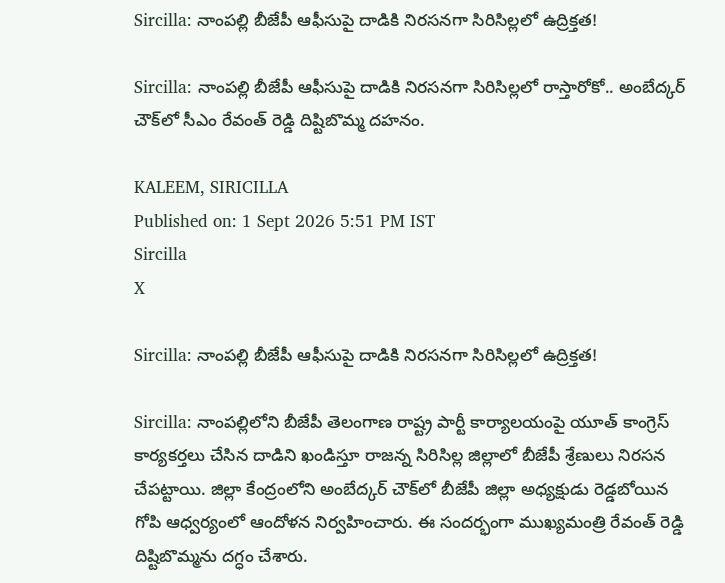Sircilla: నాంపల్లి బీజేపీ ఆఫీసుపై దాడికి నిరసనగా సిరిసిల్లలో ఉద్రిక్తత!

Sircilla: నాంపల్లి బీజేపీ ఆఫీసుపై దాడికి నిరసనగా సిరిసిల్లలో రాస్తారోకో.. అంబేద్కర్ చౌక్‌లో సీఎం రేవంత్ రెడ్డి దిష్టిబొమ్మ దహనం.

KALEEM, SIRICILLA
Published on: 1 Sept 2026 5:51 PM IST
Sircilla
X

Sircilla: నాంపల్లి బీజేపీ ఆఫీసుపై దాడికి నిరసనగా సిరిసిల్లలో ఉద్రిక్తత!

Sircilla: నాంపల్లిలోని బీజేపీ తెలంగాణ రాష్ట్ర పార్టీ కార్యాలయంపై యూత్ కాంగ్రెస్ కార్యకర్తలు చేసిన దాడిని ఖండిస్తూ రాజన్న సిరిసిల్ల జిల్లాలో బీజేపీ శ్రేణులు నిరసన చేపట్టాయి. జిల్లా కేంద్రంలోని అంబేద్కర్ చౌక్‌లో బీజేపీ జిల్లా అధ్యక్షుడు రెడ్డబోయిన గోపి ఆధ్వర్యంలో ఆందోళన నిర్వహించారు. ఈ సందర్భంగా ముఖ్యమంత్రి రేవంత్ రెడ్డి దిష్టిబొమ్మను దగ్ధం చేశారు.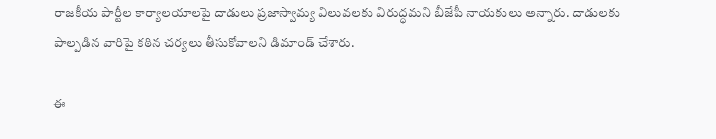రాజకీయ పార్టీల కార్యాలయాలపై దాడులు ప్రజాస్వామ్య విలువలకు విరుద్ధమని బీజేపీ నాయకులు అన్నారు. దాడులకు పాల్పడిన వారిపై కఠిన చర్యలు తీసుకోవాలని డిమాండ్ చేశారు.

ఈ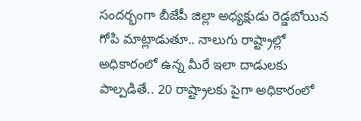సందర్భంగా బీజేపీ జిల్లా అధ్యక్షుడు రెడ్డబోయిన గోపి మాట్లాడుతూ.. నాలుగు రాష్ట్రాల్లో అధికారంలో ఉన్న మీరే ఇలా దాడులకు పాల్పడితే.. 20 రాష్ట్రాలకు పైగా అధికారంలో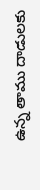ఉన్న తాము దాడులకు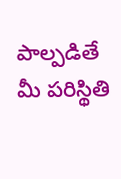పాల్పడితే మీ పరిస్థితి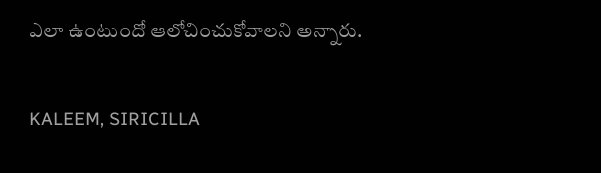ఎలా ఉంటుందో ఆలోచించుకోవాలని అన్నారు.

KALEEM, SIRICILLA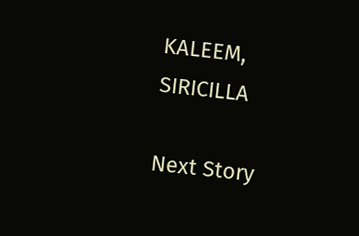KALEEM, SIRICILLA

Next Story